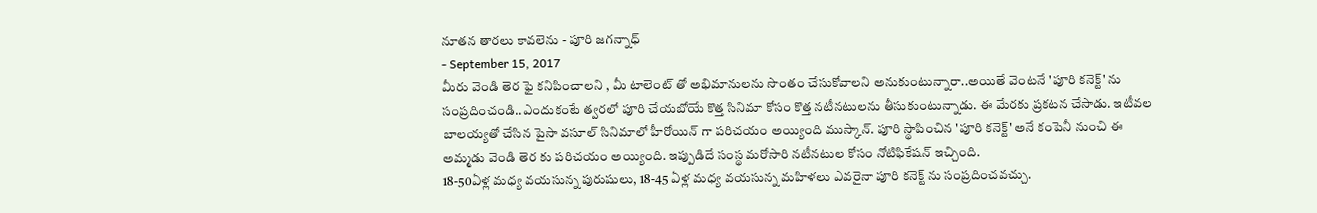నూతన తారలు కావలెను - పూరి జగన్నాధ్
- September 15, 2017
మీరు వెండి తెర ఫై కనిపించాలని , మీ టాలెంట్ తో అభిమానులను సొంతం చేసుకోవాలని అనుకుంటున్నారా..అయితే వెంటనే 'పూరి కనెక్ట్' ను సంప్రదించండి..ఎందుకంటే త్వరలో పూరి చేయబోయే కొత్త సినిమా కోసం కొత్త నటీనటులను తీసుకుంటున్నాడు. ఈ మేరకు ప్రకటన చేసాడు. ఇటీవల బాలయ్యతో చేసిన పైసా వసూల్ సినిమాలో హీరోయిన్ గా పరిచయం అయ్యింది ముస్కాన్. పూరి స్థాపించిన 'పూరి కనెక్ట్' అనే కంపెనీ నుంచి ఈ అమ్మడు వెండి తెర కు పరిచయం అయ్యింది. ఇప్పుడిదే సంస్థ మరోసారి నటీనటుల కోసం నోటిఫికేషన్ ఇచ్చింది.
18-50ఏళ్ల మధ్య వయసున్న పురుషులు, 18-45 ఏళ్ల మధ్య వయసున్న మహిళలు ఎవరైనా పూరి కనెక్ట్ ను సంప్రదించవచ్చు.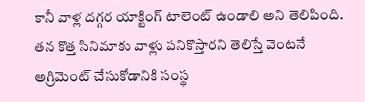కానీ వాళ్ల దగ్గర యాక్టింగ్ టాలెంట్ ఉండాలి అని తెలిపింది. తన కొత్త సినిమాకు వాళ్లు పనికొస్తారని తెలిస్తే వెంటనే అగ్రిమెంట్ చేసుకోడానికి సంస్థ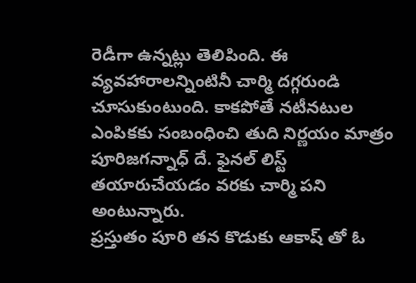రెడీగా ఉన్నట్లు తెలిపింది. ఈ వ్యవహారాలన్నింటినీ చార్మి దగ్గరుండి చూసుకుంటుంది. కాకపోతే నటీనటుల ఎంపికకు సంబంధించి తుది నిర్ణయం మాత్రం పూరిజగన్నాధ్ దే. ఫైనల్ లిస్ట్ తయారుచేయడం వరకు చార్మి పని అంటున్నారు.
ప్రస్తుతం పూరి తన కొడుకు ఆకాష్ తో ఓ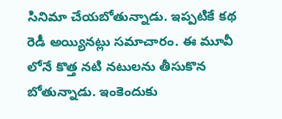సినిమా చేయబోతున్నాడు. ఇప్పటికే కథ రెడీ అయ్యినట్లు సమాచారం. ఈ మూవీ లోనే కొత్త నటి నటులను తీసుకొన బోతున్నాడు. ఇంకెందుకు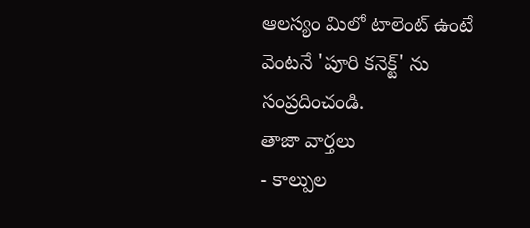ఆలస్యం మిలో టాలెంట్ ఉంటే వెంటనే 'పూరి కనెక్ట్' ను సంప్రదించండి.
తాజా వార్తలు
- కాల్పుల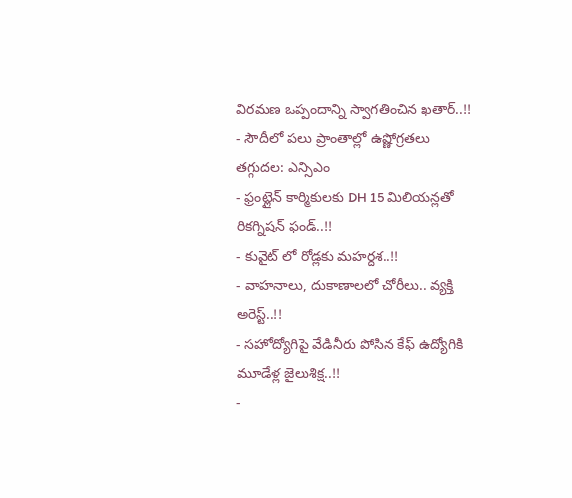విరమణ ఒప్పందాన్ని స్వాగతించిన ఖతార్..!!
- సౌదీలో పలు ప్రాంతాల్లో ఉష్ణోగ్రతలు తగ్గుదల: ఎన్సిఎం
- ఫ్రంట్లైన్ కార్మికులకు DH 15 మిలియన్లతో రికగ్నిషన్ ఫండ్..!!
- కువైట్ లో రోడ్లకు మహర్దశ..!!
- వాహనాలు, దుకాణాలలో చోరీలు.. వ్యక్తి అరెస్ట్..!!
- సహోద్యోగిపై వేడినీరు పోసిన కేఫ్ ఉద్యోగికి మూడేళ్ల జైలుశిక్ష..!!
-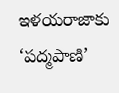ఇళయరాజాకు ‘పద్మపాణి’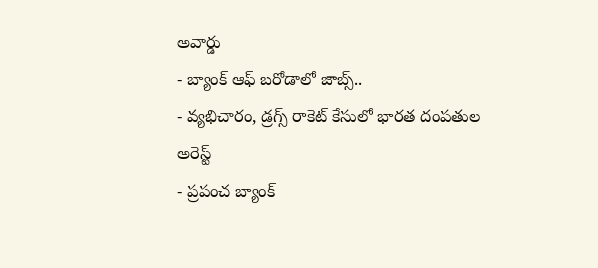అవార్డు
- బ్యాంక్ ఆఫ్ బరోడాలో జాబ్స్..
- వ్యభిచారం, డ్రగ్స్ రాకెట్ కేసులో భారత దంపతుల అరెస్ట్
- ప్రపంచ బ్యాంక్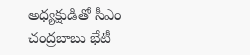అధ్యక్షుడితో సీఎం చంద్రబాబు భేటీ